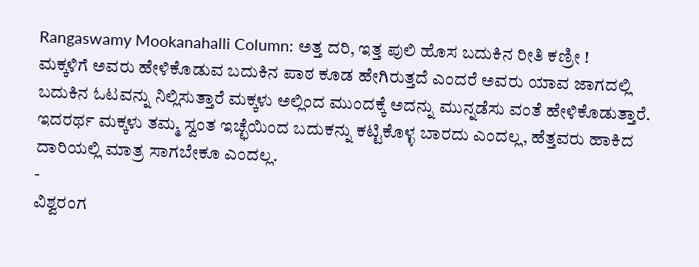Rangaswamy Mookanahalli Column: ಅತ್ತ ದರಿ, ಇತ್ತ ಪುಲಿ ಹೊಸ ಬದುಕಿನ ರೀತಿ ಕಣ್ರೀ !
ಮಕ್ಕಳಿಗೆ ಅವರು ಹೇಳಿಕೊಡುವ ಬದುಕಿನ ಪಾಠ ಕೂಡ ಹೇಗಿರುತ್ತದೆ ಎಂದರೆ ಅವರು ಯಾವ ಜಾಗದಲ್ಲಿ ಬದುಕಿನ ಓಟವನ್ನು ನಿಲ್ಲಿಸುತ್ತಾರೆ ಮಕ್ಕಳು ಅಲ್ಲಿಂದ ಮುಂದಕ್ಕೆ ಅದನ್ನು ಮುನ್ನಡೆಸು ವಂತೆ ಹೇಳಿಕೊಡುತ್ತಾರೆ. ಇದರರ್ಥ ಮಕ್ಕಳು ತಮ್ಮ ಸ್ವಂತ ಇಚ್ಛೆಯಿಂದ ಬದುಕನ್ನು ಕಟ್ಟಿಕೊಳ್ಳ ಬಾರದು ಎಂದಲ್ಲ, ಹೆತ್ತವರು ಹಾಕಿದ ದಾರಿಯಲ್ಲಿ ಮಾತ್ರ ಸಾಗಬೇಕೂ ಎಂದಲ್ಲ.
-
ವಿಶ್ವರಂಗ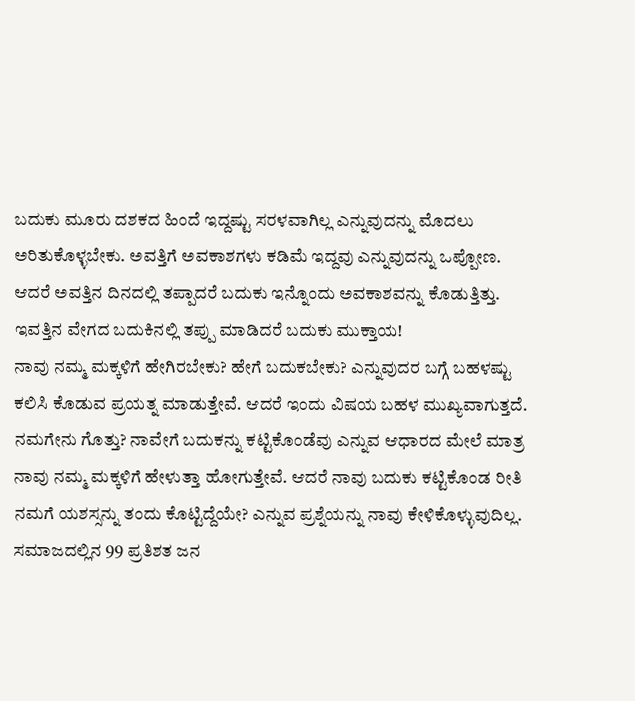ಬದುಕು ಮೂರು ದಶಕದ ಹಿಂದೆ ಇದ್ದಷ್ಟು ಸರಳವಾಗಿಲ್ಲ ಎನ್ನುವುದನ್ನು ಮೊದಲು ಅರಿತುಕೊಳ್ಳಬೇಕು. ಅವತ್ತಿಗೆ ಅವಕಾಶಗಳು ಕಡಿಮೆ ಇದ್ದವು ಎನ್ನುವುದನ್ನು ಒಪ್ಪೋಣ. ಆದರೆ ಅವತ್ತಿನ ದಿನದಲ್ಲಿ ತಪ್ಪಾದರೆ ಬದುಕು ಇನ್ನೊಂದು ಅವಕಾಶವನ್ನು ಕೊಡುತ್ತಿತ್ತು. ಇವತ್ತಿನ ವೇಗದ ಬದುಕಿನಲ್ಲಿ ತಪ್ಪು ಮಾಡಿದರೆ ಬದುಕು ಮುಕ್ತಾಯ!
ನಾವು ನಮ್ಮ ಮಕ್ಕಳಿಗೆ ಹೇಗಿರಬೇಕು? ಹೇಗೆ ಬದುಕಬೇಕು? ಎನ್ನುವುದರ ಬಗ್ಗೆ ಬಹಳಷ್ಟು ಕಲಿಸಿ ಕೊಡುವ ಪ್ರಯತ್ನ ಮಾಡುತ್ತೇವೆ. ಆದರೆ ಇಂದು ವಿಷಯ ಬಹಳ ಮುಖ್ಯವಾಗುತ್ತದೆ. ನಮಗೇನು ಗೊತ್ತು? ನಾವೇಗೆ ಬದುಕನ್ನು ಕಟ್ಟಿಕೊಂಡೆವು ಎನ್ನುವ ಆಧಾರದ ಮೇಲೆ ಮಾತ್ರ ನಾವು ನಮ್ಮ ಮಕ್ಕಳಿಗೆ ಹೇಳುತ್ತಾ ಹೋಗುತ್ತೇವೆ. ಆದರೆ ನಾವು ಬದುಕು ಕಟ್ಟಿಕೊಂಡ ರೀತಿ ನಮಗೆ ಯಶಸ್ಸನ್ನು ತಂದು ಕೊಟ್ಟಿದ್ದೆಯೇ? ಎನ್ನುವ ಪ್ರಶ್ನೆಯನ್ನು ನಾವು ಕೇಳಿಕೊಳ್ಳುವುದಿಲ್ಲ.
ಸಮಾಜದಲ್ಲಿನ 99 ಪ್ರತಿಶತ ಜನ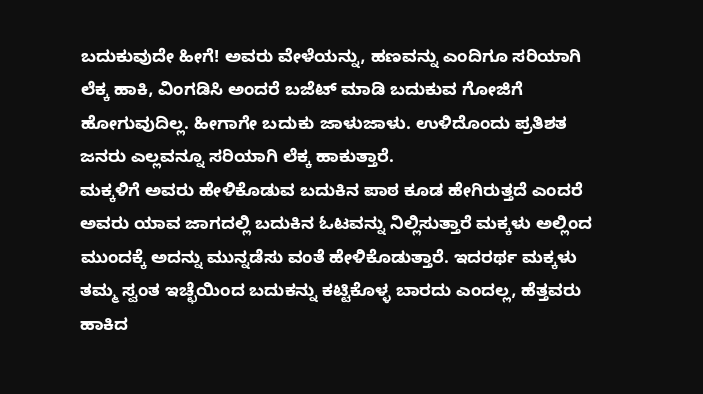ಬದುಕುವುದೇ ಹೀಗೆ! ಅವರು ವೇಳೆಯನ್ನು, ಹಣವನ್ನು ಎಂದಿಗೂ ಸರಿಯಾಗಿ ಲೆಕ್ಕ ಹಾಕಿ, ವಿಂಗಡಿಸಿ ಅಂದರೆ ಬಜೆಟ್ ಮಾಡಿ ಬದುಕುವ ಗೋಜಿಗೆ ಹೋಗುವುದಿಲ್ಲ. ಹೀಗಾಗೇ ಬದುಕು ಜಾಳುಜಾಳು. ಉಳಿದೊಂದು ಪ್ರತಿಶತ ಜನರು ಎಲ್ಲವನ್ನೂ ಸರಿಯಾಗಿ ಲೆಕ್ಕ ಹಾಕುತ್ತಾರೆ.
ಮಕ್ಕಳಿಗೆ ಅವರು ಹೇಳಿಕೊಡುವ ಬದುಕಿನ ಪಾಠ ಕೂಡ ಹೇಗಿರುತ್ತದೆ ಎಂದರೆ ಅವರು ಯಾವ ಜಾಗದಲ್ಲಿ ಬದುಕಿನ ಓಟವನ್ನು ನಿಲ್ಲಿಸುತ್ತಾರೆ ಮಕ್ಕಳು ಅಲ್ಲಿಂದ ಮುಂದಕ್ಕೆ ಅದನ್ನು ಮುನ್ನಡೆಸು ವಂತೆ ಹೇಳಿಕೊಡುತ್ತಾರೆ. ಇದರರ್ಥ ಮಕ್ಕಳು ತಮ್ಮ ಸ್ವಂತ ಇಚ್ಛೆಯಿಂದ ಬದುಕನ್ನು ಕಟ್ಟಿಕೊಳ್ಳ ಬಾರದು ಎಂದಲ್ಲ, ಹೆತ್ತವರು ಹಾಕಿದ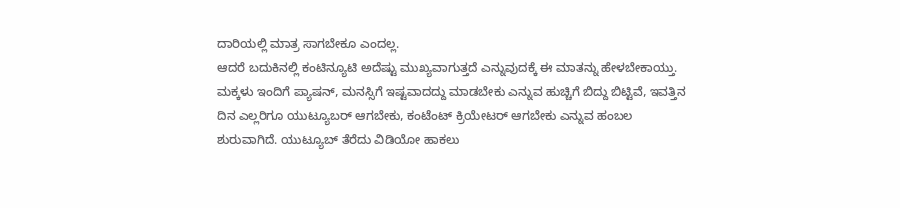ದಾರಿಯಲ್ಲಿ ಮಾತ್ರ ಸಾಗಬೇಕೂ ಎಂದಲ್ಲ.
ಆದರೆ ಬದುಕಿನಲ್ಲಿ ಕಂಟಿನ್ಯೂಟಿ ಅದೆಷ್ಟು ಮುಖ್ಯವಾಗುತ್ತದೆ ಎನ್ನುವುದಕ್ಕೆ ಈ ಮಾತನ್ನು ಹೇಳಬೇಕಾಯ್ತು. ಮಕ್ಕಳು ಇಂದಿಗೆ ಪ್ಯಾಷನ್, ಮನಸ್ಸಿಗೆ ಇಷ್ಟವಾದದ್ದು ಮಾಡಬೇಕು ಎನ್ನುವ ಹುಚ್ಚಿಗೆ ಬಿದ್ದು ಬಿಟ್ಟಿವೆ, ಇವತ್ತಿನ ದಿನ ಎಲ್ಲರಿಗೂ ಯುಟ್ಯೂಬರ್ ಆಗಬೇಕು, ಕಂಟೆಂಟ್ ಕ್ರಿಯೇಟರ್ ಆಗಬೇಕು ಎನ್ನುವ ಹಂಬಲ ಶುರುವಾಗಿದೆ. ಯುಟ್ಯೂಬ್ ತೆರೆದು ವಿಡಿಯೋ ಹಾಕಲು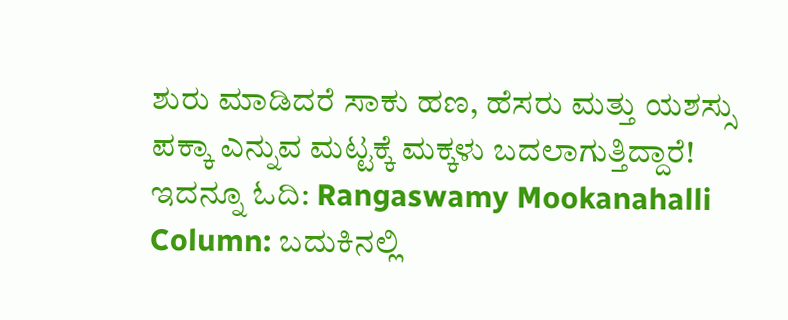ಶುರು ಮಾಡಿದರೆ ಸಾಕು ಹಣ, ಹೆಸರು ಮತ್ತು ಯಶಸ್ಸು ಪಕ್ಕಾ ಎನ್ನುವ ಮಟ್ಟಕ್ಕೆ ಮಕ್ಕಳು ಬದಲಾಗುತ್ತಿದ್ದಾರೆ!
ಇದನ್ನೂ ಓದಿ: Rangaswamy Mookanahalli Column: ಬದುಕಿನಲ್ಲಿ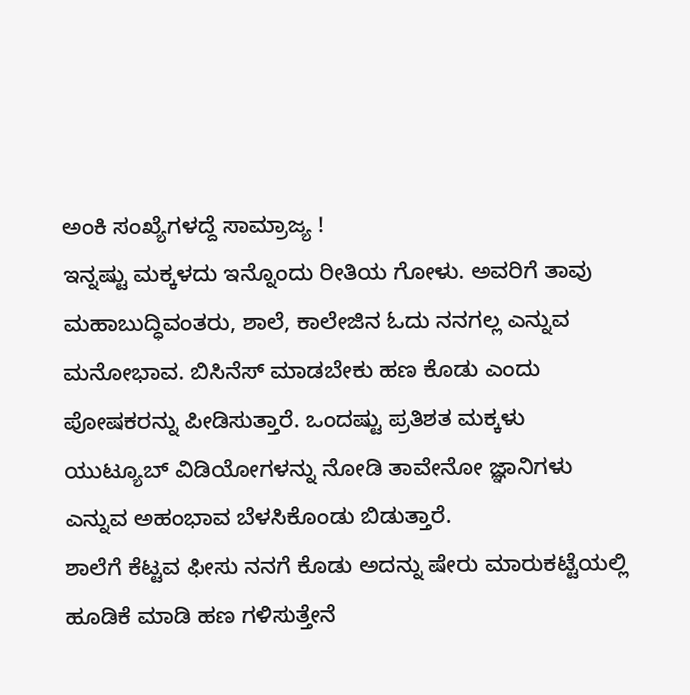ಅಂಕಿ ಸಂಖ್ಯೆಗಳದ್ದೆ ಸಾಮ್ರಾಜ್ಯ !
ಇನ್ನಷ್ಟು ಮಕ್ಕಳದು ಇನ್ನೊಂದು ರೀತಿಯ ಗೋಳು. ಅವರಿಗೆ ತಾವು ಮಹಾಬುದ್ಧಿವಂತರು, ಶಾಲೆ, ಕಾಲೇಜಿನ ಓದು ನನಗಲ್ಲ ಎನ್ನುವ ಮನೋಭಾವ. ಬಿಸಿನೆಸ್ ಮಾಡಬೇಕು ಹಣ ಕೊಡು ಎಂದು ಪೋಷಕರನ್ನು ಪೀಡಿಸುತ್ತಾರೆ. ಒಂದಷ್ಟು ಪ್ರತಿಶತ ಮಕ್ಕಳು ಯುಟ್ಯೂಬ್ ವಿಡಿಯೋಗಳನ್ನು ನೋಡಿ ತಾವೇನೋ ಜ್ಞಾನಿಗಳು ಎನ್ನುವ ಅಹಂಭಾವ ಬೆಳಸಿಕೊಂಡು ಬಿಡುತ್ತಾರೆ.
ಶಾಲೆಗೆ ಕೆಟ್ಟವ ಫೀಸು ನನಗೆ ಕೊಡು ಅದನ್ನು ಷೇರು ಮಾರುಕಟ್ಟೆಯಲ್ಲಿ ಹೂಡಿಕೆ ಮಾಡಿ ಹಣ ಗಳಿಸುತ್ತೇನೆ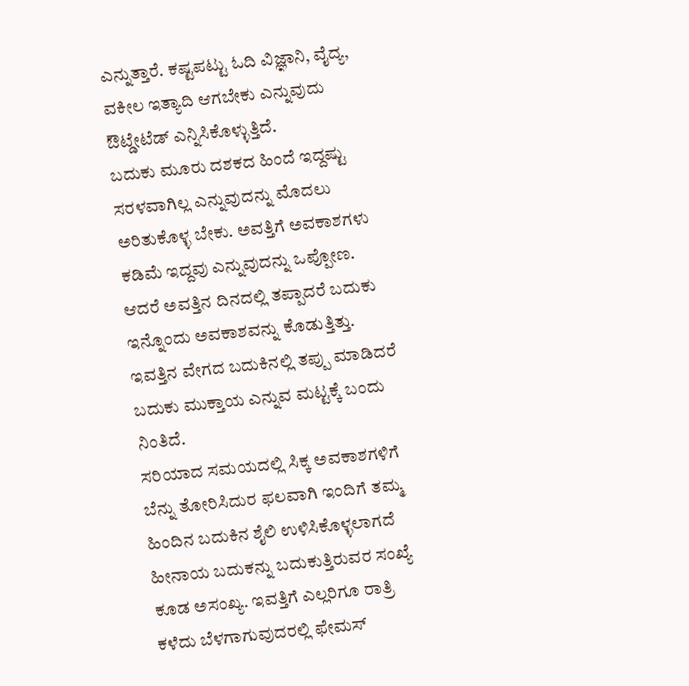ಎನ್ನುತ್ತಾರೆ. ಕಷ್ಟಪಟ್ಟು ಓದಿ ವಿಜ್ಞಾನಿ, ವೈದ್ಯ, ವಕೀಲ ಇತ್ಯಾದಿ ಆಗಬೇಕು ಎನ್ನುವುದು ಔಟ್ಡೇಟೆಡ್ ಎನ್ನಿಸಿಕೊಳ್ಳುತ್ತಿದೆ.
ಬದುಕು ಮೂರು ದಶಕದ ಹಿಂದೆ ಇದ್ದಷ್ಟು ಸರಳವಾಗಿಲ್ಲ ಎನ್ನುವುದನ್ನು ಮೊದಲು ಅರಿತುಕೊಳ್ಳ ಬೇಕು. ಅವತ್ತಿಗೆ ಅವಕಾಶಗಳು ಕಡಿಮೆ ಇದ್ದವು ಎನ್ನುವುದನ್ನು ಒಪ್ಪೋಣ. ಆದರೆ ಅವತ್ತಿನ ದಿನದಲ್ಲಿ ತಪ್ಪಾದರೆ ಬದುಕು ಇನ್ನೊಂದು ಅವಕಾಶವನ್ನು ಕೊಡುತ್ತಿತ್ತು. ಇವತ್ತಿನ ವೇಗದ ಬದುಕಿನಲ್ಲಿ ತಪ್ಪು ಮಾಡಿದರೆ ಬದುಕು ಮುಕ್ತಾಯ ಎನ್ನುವ ಮಟ್ಟಕ್ಕೆ ಬಂದು ನಿಂತಿದೆ.
ಸರಿಯಾದ ಸಮಯದಲ್ಲಿ ಸಿಕ್ಕ ಅವಕಾಶಗಳಿಗೆ ಬೆನ್ನು ತೋರಿಸಿದುರ ಫಲವಾಗಿ ಇಂದಿಗೆ ತಮ್ಮ ಹಿಂದಿನ ಬದುಕಿನ ಶೈಲಿ ಉಳಿಸಿಕೊಳ್ಳಲಾಗದೆ ಹೀನಾಯ ಬದುಕನ್ನು ಬದುಕುತ್ತಿರುವರ ಸಂಖ್ಯೆ ಕೂಡ ಅಸಂಖ್ಯ. ಇವತ್ತಿಗೆ ಎಲ್ಲರಿಗೂ ರಾತ್ರಿ ಕಳೆದು ಬೆಳಗಾಗುವುದರಲ್ಲಿ ಫೇಮಸ್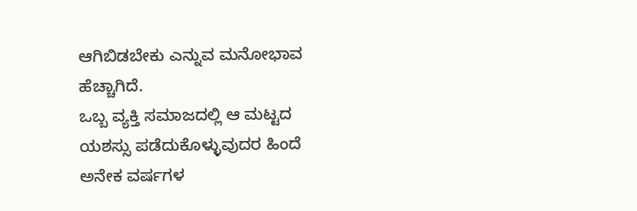ಆಗಿಬಿಡಬೇಕು ಎನ್ನುವ ಮನೋಭಾವ ಹೆಚ್ಚಾಗಿದೆ.
ಒಬ್ಬ ವ್ಯಕ್ತಿ ಸಮಾಜದಲ್ಲಿ ಆ ಮಟ್ಟದ ಯಶಸ್ಸು ಪಡೆದುಕೊಳ್ಳುವುದರ ಹಿಂದೆ ಅನೇಕ ವರ್ಷಗಳ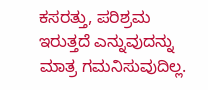ಕಸರತ್ತು, ಪರಿಶ್ರಮ ಇರುತ್ತದೆ ಎನ್ನುವುದನ್ನು ಮಾತ್ರ ಗಮನಿಸುವುದಿಲ್ಲ.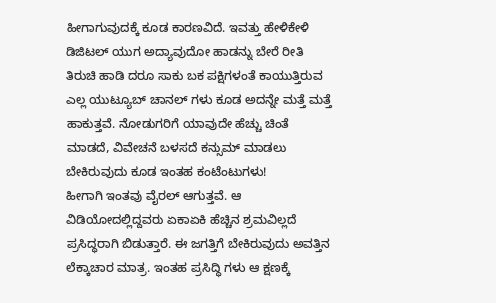ಹೀಗಾಗುವುದಕ್ಕೆ ಕೂಡ ಕಾರಣವಿದೆ. ಇವತ್ತು ಹೇಳಿಕೇಳಿ ಡಿಜಿಟಲ್ ಯುಗ ಅದ್ಯಾವುದೋ ಹಾಡನ್ನು ಬೇರೆ ರೀತಿ ತಿರುಚಿ ಹಾಡಿ ದರೂ ಸಾಕು ಬಕ ಪಕ್ಷಿಗಳಂತೆ ಕಾಯುತ್ತಿರುವ ಎಲ್ಲ ಯುಟ್ಯೂಬ್ ಚಾನಲ್ ಗಳು ಕೂಡ ಅದನ್ನೇ ಮತ್ತೆ ಮತ್ತೆ ಹಾಕುತ್ತವೆ. ನೋಡುಗರಿಗೆ ಯಾವುದೇ ಹೆಚ್ಚು ಚಿಂತೆ ಮಾಡದೆ, ವಿವೇಚನೆ ಬಳಸದೆ ಕನ್ಸುಮ್ ಮಾಡಲು ಬೇಕಿರುವುದು ಕೂಡ ಇಂತಹ ಕಂಟೆಂಟುಗಳು!
ಹೀಗಾಗಿ ಇಂತವು ವೈರಲ್ ಆಗುತ್ತವೆ. ಆ ವಿಡಿಯೋದಲ್ಲಿದ್ದವರು ಏಕಾಏಕಿ ಹೆಚ್ಚಿನ ಶ್ರಮವಿಲ್ಲದೆ ಪ್ರಸಿದ್ಧರಾಗಿ ಬಿಡುತ್ತಾರೆ. ಈ ಜಗತ್ತಿಗೆ ಬೇಕಿರುವುದು ಅವತ್ತಿನ ಲೆಕ್ಕಾಚಾರ ಮಾತ್ರ. ಇಂತಹ ಪ್ರಸಿದ್ಧಿ ಗಳು ಆ ಕ್ಷಣಕ್ಕೆ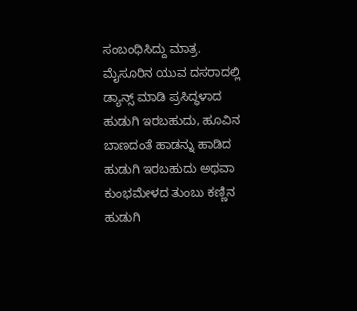ಸಂಬಂಧಿಸಿದ್ದು ಮಾತ್ರ.
ಮೈಸೂರಿನ ಯುವ ದಸರಾದಲ್ಲಿ ಡ್ಯಾನ್ಸ್ ಮಾಡಿ ಪ್ರಸಿದ್ಧಳಾದ ಹುಡುಗಿ ಇರಬಹುದು, ಹೂವಿನ ಬಾಣದಂತೆ ಹಾಡನ್ನು ಹಾಡಿದ ಹುಡುಗಿ ಇರಬಹುದು ಅಥವಾ ಕುಂಭಮೇಳದ ತುಂಬು ಕಣ್ಣಿನ ಹುಡುಗಿ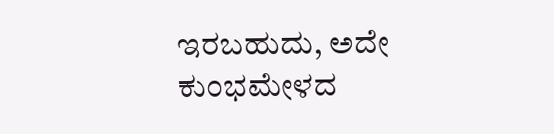ಇರಬಹುದು, ಅದೇ ಕುಂಭಮೇಳದ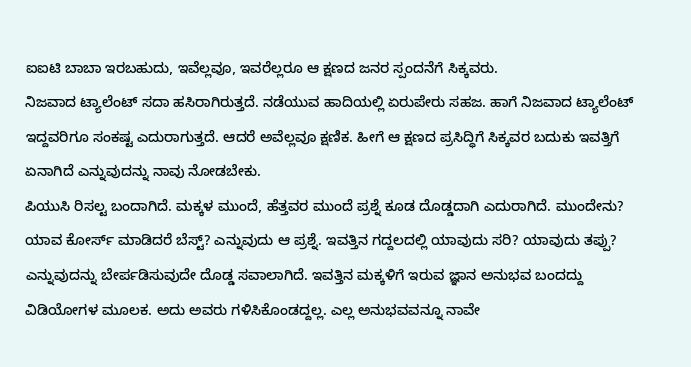ಐಐಟಿ ಬಾಬಾ ಇರಬಹುದು, ಇವೆಲ್ಲವೂ, ಇವರೆಲ್ಲರೂ ಆ ಕ್ಷಣದ ಜನರ ಸ್ಪಂದನೆಗೆ ಸಿಕ್ಕವರು.
ನಿಜವಾದ ಟ್ಯಾಲೆಂಟ್ ಸದಾ ಹಸಿರಾಗಿರುತ್ತದೆ. ನಡೆಯುವ ಹಾದಿಯಲ್ಲಿ ಏರುಪೇರು ಸಹಜ. ಹಾಗೆ ನಿಜವಾದ ಟ್ಯಾಲೆಂಟ್ ಇದ್ದವರಿಗೂ ಸಂಕಷ್ಟ ಎದುರಾಗುತ್ತದೆ. ಆದರೆ ಅವೆಲ್ಲವೂ ಕ್ಷಣಿಕ. ಹೀಗೆ ಆ ಕ್ಷಣದ ಪ್ರಸಿದ್ಧಿಗೆ ಸಿಕ್ಕವರ ಬದುಕು ಇವತ್ತಿಗೆ ಏನಾಗಿದೆ ಎನ್ನುವುದನ್ನು ನಾವು ನೋಡಬೇಕು.
ಪಿಯುಸಿ ರಿಸಲ್ಟ ಬಂದಾಗಿದೆ. ಮಕ್ಕಳ ಮುಂದೆ, ಹೆತ್ತವರ ಮುಂದೆ ಪ್ರಶ್ನೆ ಕೂಡ ದೊಡ್ಡದಾಗಿ ಎದುರಾಗಿದೆ. ಮುಂದೇನು? ಯಾವ ಕೋರ್ಸ್ ಮಾಡಿದರೆ ಬೆಸ್ಟ್? ಎನ್ನುವುದು ಆ ಪ್ರಶ್ನೆ. ಇವತ್ತಿನ ಗದ್ದಲದಲ್ಲಿ ಯಾವುದು ಸರಿ? ಯಾವುದು ತಪ್ಪು? ಎನ್ನುವುದನ್ನು ಬೇರ್ಪಡಿಸುವುದೇ ದೊಡ್ಡ ಸವಾಲಾಗಿದೆ. ಇವತ್ತಿನ ಮಕ್ಕಳಿಗೆ ಇರುವ ಜ್ಞಾನ ಅನುಭವ ಬಂದದ್ದು ವಿಡಿಯೋಗಳ ಮೂಲಕ. ಅದು ಅವರು ಗಳಿಸಿಕೊಂಡದ್ದಲ್ಲ. ಎಲ್ಲ ಅನುಭವವನ್ನೂ ನಾವೇ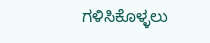ಗಳಿಸಿಕೊಳ್ಳಲು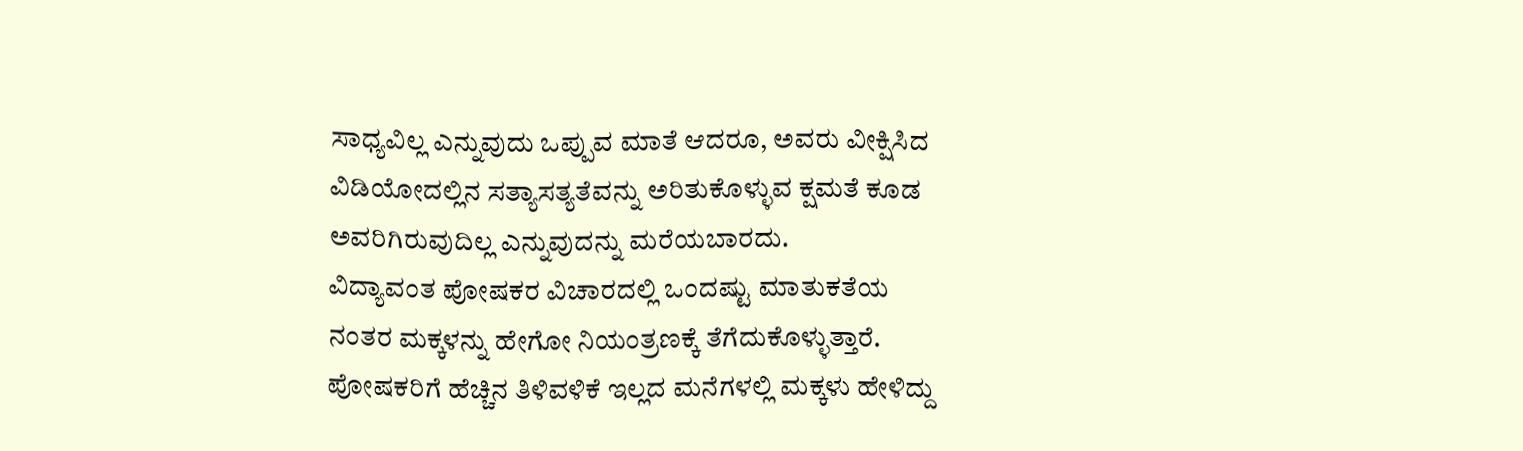ಸಾಧ್ಯವಿಲ್ಲ ಎನ್ನುವುದು ಒಪ್ಪುವ ಮಾತೆ ಆದರೂ, ಅವರು ವೀಕ್ಷಿಸಿದ ವಿಡಿಯೋದಲ್ಲಿನ ಸತ್ಯಾಸತ್ಯತೆವನ್ನು ಅರಿತುಕೊಳ್ಳುವ ಕ್ಷಮತೆ ಕೂಡ ಅವರಿಗಿರುವುದಿಲ್ಲ ಎನ್ನುವುದನ್ನು ಮರೆಯಬಾರದು.
ವಿದ್ಯಾವಂತ ಪೋಷಕರ ವಿಚಾರದಲ್ಲಿ ಒಂದಷ್ಟು ಮಾತುಕತೆಯ ನಂತರ ಮಕ್ಕಳನ್ನು ಹೇಗೋ ನಿಯಂತ್ರಣಕ್ಕೆ ತೆಗೆದುಕೊಳ್ಳುತ್ತಾರೆ. ಪೋಷಕರಿಗೆ ಹೆಚ್ಚಿನ ತಿಳಿವಳಿಕೆ ಇಲ್ಲದ ಮನೆಗಳಲ್ಲಿ ಮಕ್ಕಳು ಹೇಳಿದ್ದು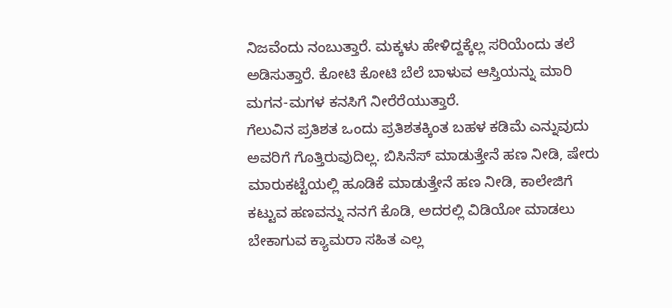ನಿಜವೆಂದು ನಂಬುತ್ತಾರೆ. ಮಕ್ಕಳು ಹೇಳಿದ್ದಕ್ಕೆಲ್ಲ ಸರಿಯೆಂದು ತಲೆ ಅಡಿಸುತ್ತಾರೆ. ಕೋಟಿ ಕೋಟಿ ಬೆಲೆ ಬಾಳುವ ಆಸ್ತಿಯನ್ನು ಮಾರಿ ಮಗನ-ಮಗಳ ಕನಸಿಗೆ ನೀರೆರೆಯುತ್ತಾರೆ.
ಗೆಲುವಿನ ಪ್ರತಿಶತ ಒಂದು ಪ್ರತಿಶತಕ್ಕಿಂತ ಬಹಳ ಕಡಿಮೆ ಎನ್ನುವುದು ಅವರಿಗೆ ಗೊತ್ತಿರುವುದಿಲ್ಲ. ಬಿಸಿನೆಸ್ ಮಾಡುತ್ತೇನೆ ಹಣ ನೀಡಿ, ಷೇರು ಮಾರುಕಟ್ಟೆಯಲ್ಲಿ ಹೂಡಿಕೆ ಮಾಡುತ್ತೇನೆ ಹಣ ನೀಡಿ, ಕಾಲೇಜಿಗೆ ಕಟ್ಟುವ ಹಣವನ್ನು ನನಗೆ ಕೊಡಿ, ಅದರಲ್ಲಿ ವಿಡಿಯೋ ಮಾಡಲು ಬೇಕಾಗುವ ಕ್ಯಾಮರಾ ಸಹಿತ ಎಲ್ಲ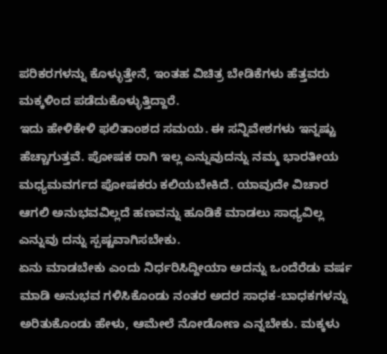ಪರಿಕರಗಳನ್ನು ಕೊಳ್ಳುತ್ತೇನೆ, ಇಂತಹ ವಿಚಿತ್ರ ಬೇಡಿಕೆಗಳು ಹೆತ್ತವರು ಮಕ್ಕಳಿಂದ ಪಡೆದುಕೊಳ್ಳುತ್ತಿದ್ದಾರೆ.
ಇದು ಹೇಳಿಕೇಳಿ ಫಲಿತಾಂಶದ ಸಮಯ. ಈ ಸನ್ನಿವೇಶಗಳು ಇನ್ನಷ್ಟು ಹೆಚ್ಚಾಗುತ್ತವೆ. ಪೋಷಕ ರಾಗಿ ಇಲ್ಲ ಎನ್ನುವುದನ್ನು ನಮ್ಮ ಭಾರತೀಯ ಮಧ್ಯಮವರ್ಗದ ಪೋಷಕರು ಕಲಿಯಬೇಕಿದೆ. ಯಾವುದೇ ವಿಚಾರ ಆಗಲಿ ಅನುಭವವಿಲ್ಲದೆ ಹಣವನ್ನು ಹೂಡಿಕೆ ಮಾಡಲು ಸಾಧ್ಯವಿಲ್ಲ ಎನ್ನುವು ದನ್ನು ಸ್ಪಷ್ಟವಾಗಿಸಬೇಕು.
ಏನು ಮಾಡಬೇಕು ಎಂದು ನಿರ್ಧರಿಸಿದ್ದೀಯಾ ಅದನ್ನು ಒಂದೆರೆಡು ವರ್ಷ ಮಾಡಿ ಅನುಭವ ಗಳಿಸಿಕೊಂಡು ನಂತರ ಅದರ ಸಾಧಕ-ಬಾಧಕಗಳನ್ನು ಅರಿತುಕೊಂಡು ಹೇಳು, ಆಮೇಲೆ ನೋಡೋಣ ಎನ್ನಬೇಕು. ಮಕ್ಕಳು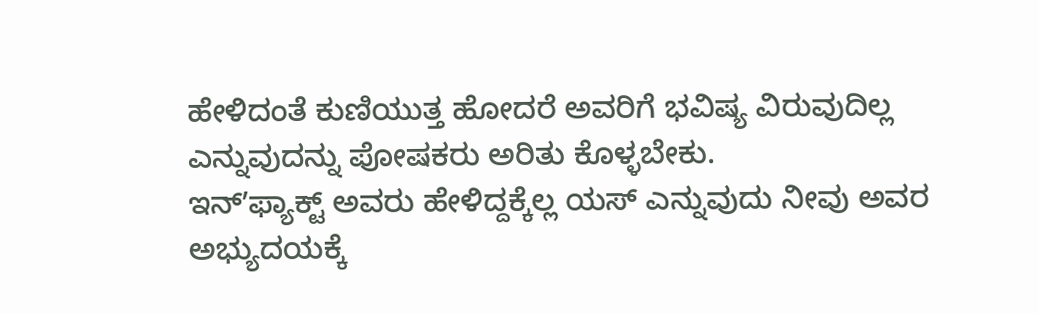ಹೇಳಿದಂತೆ ಕುಣಿಯುತ್ತ ಹೋದರೆ ಅವರಿಗೆ ಭವಿಷ್ಯ ವಿರುವುದಿಲ್ಲ ಎನ್ನುವುದನ್ನು ಪೋಷಕರು ಅರಿತು ಕೊಳ್ಳಬೇಕು.
ಇನ್ʼಫ್ಯಾಕ್ಟ್ ಅವರು ಹೇಳಿದ್ದಕ್ಕೆಲ್ಲ ಯಸ್ ಎನ್ನುವುದು ನೀವು ಅವರ ಅಭ್ಯುದಯಕ್ಕೆ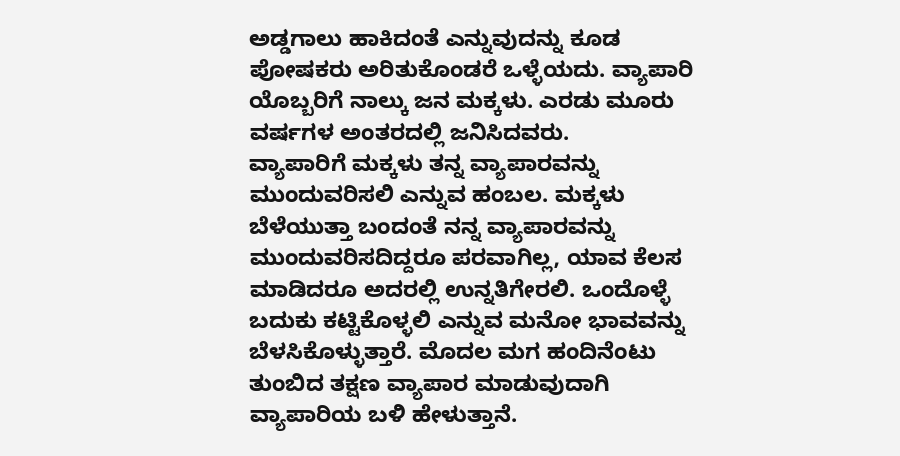ಅಡ್ಡಗಾಲು ಹಾಕಿದಂತೆ ಎನ್ನುವುದನ್ನು ಕೂಡ ಪೋಷಕರು ಅರಿತುಕೊಂಡರೆ ಒಳ್ಳೆಯದು. ವ್ಯಾಪಾರಿ ಯೊಬ್ಬರಿಗೆ ನಾಲ್ಕು ಜನ ಮಕ್ಕಳು. ಎರಡು ಮೂರು ವರ್ಷಗಳ ಅಂತರದಲ್ಲಿ ಜನಿಸಿದವರು.
ವ್ಯಾಪಾರಿಗೆ ಮಕ್ಕಳು ತನ್ನ ವ್ಯಾಪಾರವನ್ನು ಮುಂದುವರಿಸಲಿ ಎನ್ನುವ ಹಂಬಲ. ಮಕ್ಕಳು ಬೆಳೆಯುತ್ತಾ ಬಂದಂತೆ ನನ್ನ ವ್ಯಾಪಾರವನ್ನು ಮುಂದುವರಿಸದಿದ್ದರೂ ಪರವಾಗಿಲ್ಲ, ಯಾವ ಕೆಲಸ ಮಾಡಿದರೂ ಅದರಲ್ಲಿ ಉನ್ನತಿಗೇರಲಿ. ಒಂದೊಳ್ಳೆ ಬದುಕು ಕಟ್ಟಿಕೊಳ್ಳಲಿ ಎನ್ನುವ ಮನೋ ಭಾವವನ್ನು ಬೆಳಸಿಕೊಳ್ಳುತ್ತಾರೆ. ಮೊದಲ ಮಗ ಹಂದಿನೆಂಟು ತುಂಬಿದ ತಕ್ಷಣ ವ್ಯಾಪಾರ ಮಾಡುವುದಾಗಿ ವ್ಯಾಪಾರಿಯ ಬಳಿ ಹೇಳುತ್ತಾನೆ.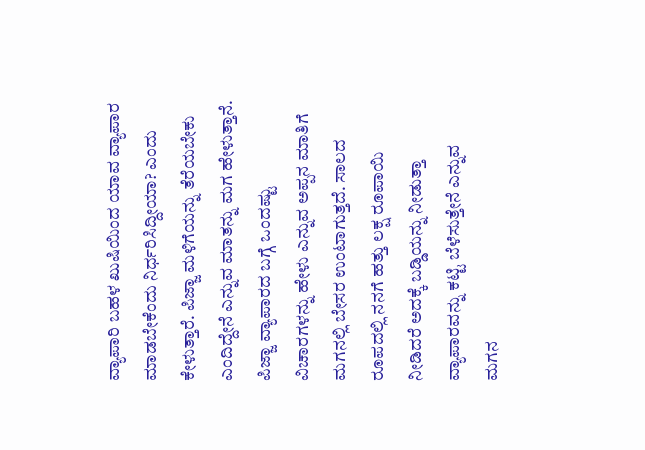ವ್ಯಾಪಾರಿ ಬಹಳ ಖುಷಿಯಿಂದ ಯಾವ ವ್ಯಾಪಾರ ಮಾಡಬೇಕೆಂದು ನಿರ್ಧರಿಸಿದ್ದೀಯಾ? ಎಂದು ಕೇಳುತ್ತಾರೆ. ಪಿಜ್ಜಾ ಮಳಿಗೆಯನ್ನು ತೆರೆಯಬೇಕು ಎಂದಿದ್ದೇನೆ ಎನ್ನುವ ಮಾತನ್ನು ಮಗ ಹೇಳುತ್ತಾನೆ. ಪಿಜ್ಜಾ ವ್ಯಾಪಾರದ ಬಗ್ಗೆ ಒಂದಷ್ಟು ವಿಚಾರಗಳನ್ನು ಹೇಳು ಎನ್ನುವ ಅಪ್ಪನ ಮಾತಿಗೆ ಮಗನಲ್ಲಿ ಬೇಸರ ಉಂಟಾಗುತ್ತದೆ. ಸಾಲದ ರೂಪದಲ್ಲಿ ನನಗೆ ಹತ್ತು ಲಕ್ಷ ರೂಪಾಯಿ ನೀಡಿದರೆ ಅದಕ್ಕೆ ಬಡ್ಡಿಯನ್ನು ನೀಡುತ್ತಾ ವ್ಯಾಪಾರವನ್ನು ಕಟ್ಟಿ ಬೆಳೆಸುತ್ತೇನೆ ಎನ್ನುವ ಮಗನ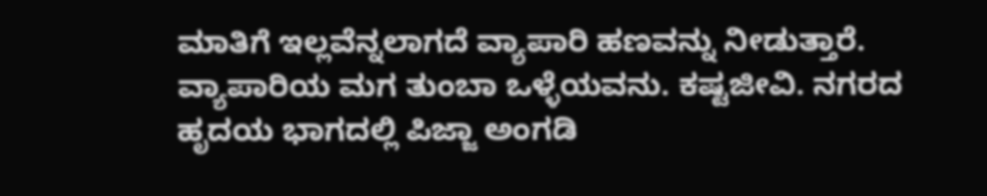ಮಾತಿಗೆ ಇಲ್ಲವೆನ್ನಲಾಗದೆ ವ್ಯಾಪಾರಿ ಹಣವನ್ನು ನೀಡುತ್ತಾರೆ.
ವ್ಯಾಪಾರಿಯ ಮಗ ತುಂಬಾ ಒಳ್ಳೆಯವನು. ಕಷ್ಟಜೀವಿ. ನಗರದ ಹೃದಯ ಭಾಗದಲ್ಲಿ ಪಿಜ್ಜಾ ಅಂಗಡಿ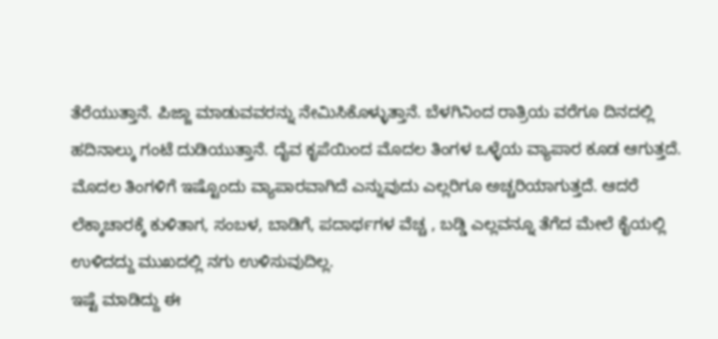ತೆರೆಯುತ್ತಾನೆ. ಪಿಜ್ಜಾ ಮಾಡುವವರನ್ನು ನೇಮಿಸಿಕೊಳ್ಳುತ್ತಾನೆ. ಬೆಳಗಿನಿಂದ ರಾತ್ರಿಯ ವರೆಗೂ ದಿನದಲ್ಲಿ ಹದಿನಾಲ್ಕು ಗಂಟೆ ದುಡಿಯುತ್ತಾನೆ. ದೈವ ಕೃಪೆಯಿಂದ ಮೊದಲ ತಿಂಗಳ ಒಳ್ಳೆಯ ವ್ಯಾಪಾರ ಕೂಡ ಆಗುತ್ತದೆ. ಮೊದಲ ತಿಂಗಳಿಗೆ ಇಷ್ಟೊಂದು ವ್ಯಾಪಾರವಾಗಿದೆ ಎನ್ನುವುದು ಎಲ್ಲರಿಗೂ ಅಚ್ಚರಿಯಾಗುತ್ತದೆ. ಆದರೆ ಲೆಕ್ಕಾಚಾರಕ್ಕೆ ಕುಳಿತಾಗ, ಸಂಬಳ, ಬಾಡಿಗೆ, ಪದಾರ್ಥಗಳ ವೆಚ್ಚ , ಬಡ್ಡಿ ಎಲ್ಲವನ್ನೂ ತೆಗೆದ ಮೇಲೆ ಕೈಯಲ್ಲಿ ಉಳಿದದ್ದು ಮುಖದಲ್ಲಿ ನಗು ಉಳಿಸುವುದಿಲ್ಲ.
ಇಷ್ಟೆ ಮಾಡಿದ್ದು ಈ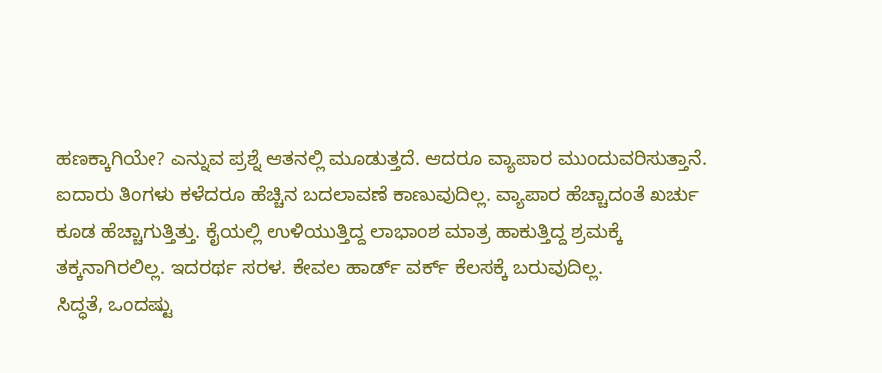ಹಣಕ್ಕಾಗಿಯೇ? ಎನ್ನುವ ಪ್ರಶ್ನೆ ಆತನಲ್ಲಿ ಮೂಡುತ್ತದೆ. ಆದರೂ ವ್ಯಾಪಾರ ಮುಂದುವರಿಸುತ್ತಾನೆ. ಐದಾರು ತಿಂಗಳು ಕಳೆದರೂ ಹೆಚ್ಚಿನ ಬದಲಾವಣೆ ಕಾಣುವುದಿಲ್ಲ. ವ್ಯಾಪಾರ ಹೆಚ್ಚಾದಂತೆ ಖರ್ಚು ಕೂಡ ಹೆಚ್ಚಾಗುತ್ತಿತ್ತು. ಕೈಯಲ್ಲಿ ಉಳಿಯುತ್ತಿದ್ದ ಲಾಭಾಂಶ ಮಾತ್ರ ಹಾಕುತ್ತಿದ್ದ ಶ್ರಮಕ್ಕೆ ತಕ್ಕನಾಗಿರಲಿಲ್ಲ. ಇದರರ್ಥ ಸರಳ. ಕೇವಲ ಹಾರ್ಡ್ ವರ್ಕ್ ಕೆಲಸಕ್ಕೆ ಬರುವುದಿಲ್ಲ.
ಸಿದ್ಧತೆ, ಒಂದಷ್ಟು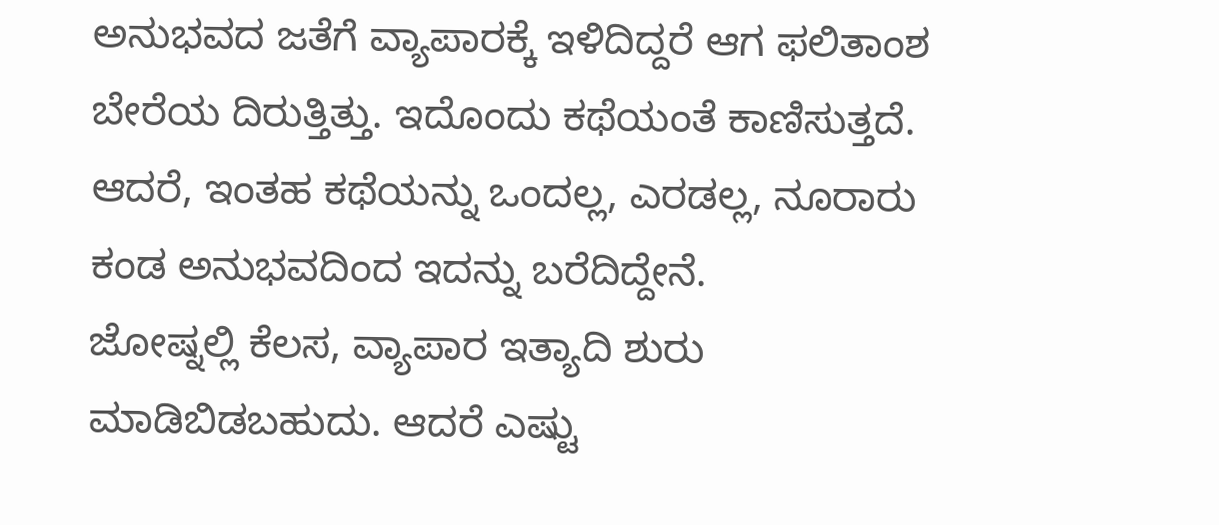ಅನುಭವದ ಜತೆಗೆ ವ್ಯಾಪಾರಕ್ಕೆ ಇಳಿದಿದ್ದರೆ ಆಗ ಫಲಿತಾಂಶ ಬೇರೆಯ ದಿರುತ್ತಿತ್ತು. ಇದೊಂದು ಕಥೆಯಂತೆ ಕಾಣಿಸುತ್ತದೆ. ಆದರೆ, ಇಂತಹ ಕಥೆಯನ್ನು ಒಂದಲ್ಲ, ಎರಡಲ್ಲ, ನೂರಾರು ಕಂಡ ಅನುಭವದಿಂದ ಇದನ್ನು ಬರೆದಿದ್ದೇನೆ.
ಜೋಷ್ನಲ್ಲಿ ಕೆಲಸ, ವ್ಯಾಪಾರ ಇತ್ಯಾದಿ ಶುರು ಮಾಡಿಬಿಡಬಹುದು. ಆದರೆ ಎಷ್ಟು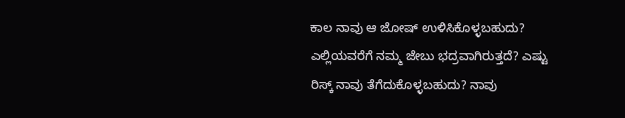ಕಾಲ ನಾವು ಆ ಜೋಷ್ ಉಳಿಸಿಕೊಳ್ಳಬಹುದು? ಎಲ್ಲಿಯವರೆಗೆ ನಮ್ಮ ಜೇಬು ಭದ್ರವಾಗಿರುತ್ತದೆ? ಎಷ್ಟು ರಿಸ್ಕ್ ನಾವು ತೆಗೆದುಕೊಳ್ಳಬಹುದು? ನಾವು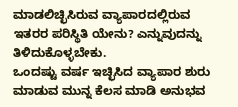ಮಾಡಲಿಚ್ಛಿಸಿರುವ ವ್ಯಾಪಾರದಲ್ಲಿರುವ ಇತರರ ಪರಿಸ್ಥಿತಿ ಯೇನು? ಎನ್ನುವುದನ್ನು ತಿಳಿದುಕೊಳ್ಳಬೇಕು.
ಒಂದಷ್ಟು ವರ್ಷ ಇಚ್ಛಿಸಿದ ವ್ಯಾಪಾರ ಶುರು ಮಾಡುವ ಮುನ್ನ ಕೆಲಸ ಮಾಡಿ ಅನುಭವ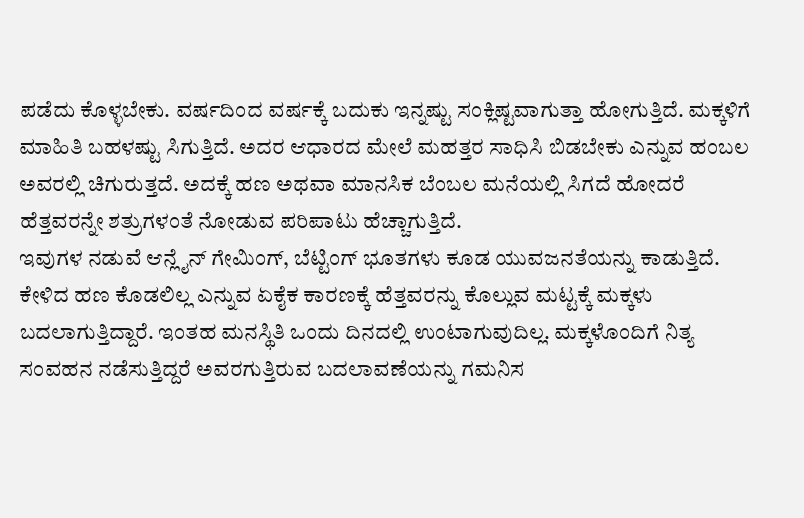ಪಡೆದು ಕೊಳ್ಳಬೇಕು. ವರ್ಷದಿಂದ ವರ್ಷಕ್ಕೆ ಬದುಕು ಇನ್ನಷ್ಟು ಸಂಕ್ಲಿಷ್ಟವಾಗುತ್ತಾ ಹೋಗುತ್ತಿದೆ. ಮಕ್ಕಳಿಗೆ ಮಾಹಿತಿ ಬಹಳಷ್ಟು ಸಿಗುತ್ತಿದೆ. ಅದರ ಆಧಾರದ ಮೇಲೆ ಮಹತ್ತರ ಸಾಧಿಸಿ ಬಿಡಬೇಕು ಎನ್ನುವ ಹಂಬಲ ಅವರಲ್ಲಿ ಚಿಗುರುತ್ತದೆ. ಅದಕ್ಕೆ ಹಣ ಅಥವಾ ಮಾನಸಿಕ ಬೆಂಬಲ ಮನೆಯಲ್ಲಿ ಸಿಗದೆ ಹೋದರೆ ಹೆತ್ತವರನ್ನೇ ಶತ್ರುಗಳಂತೆ ನೋಡುವ ಪರಿಪಾಟು ಹೆಚ್ಚಾಗುತ್ತಿದೆ.
ಇವುಗಳ ನಡುವೆ ಆನ್ಲೈನ್ ಗೇಮಿಂಗ್, ಬೆಟ್ಟಿಂಗ್ ಭೂತಗಳು ಕೂಡ ಯುವಜನತೆಯನ್ನು ಕಾಡುತ್ತಿದೆ. ಕೇಳಿದ ಹಣ ಕೊಡಲಿಲ್ಲ ಎನ್ನುವ ಏಕೈಕ ಕಾರಣಕ್ಕೆ ಹೆತ್ತವರನ್ನು ಕೊಲ್ಲುವ ಮಟ್ಟಕ್ಕೆ ಮಕ್ಕಳು ಬದಲಾಗುತ್ತಿದ್ದಾರೆ. ಇಂತಹ ಮನಸ್ಥಿತಿ ಒಂದು ದಿನದಲ್ಲಿ ಉಂಟಾಗುವುದಿಲ್ಲ. ಮಕ್ಕಳೊಂದಿಗೆ ನಿತ್ಯ ಸಂವಹನ ನಡೆಸುತ್ತಿದ್ದರೆ ಅವರಗುತ್ತಿರುವ ಬದಲಾವಣೆಯನ್ನು ಗಮನಿಸ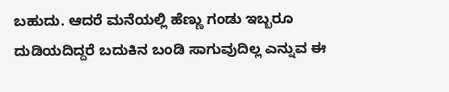ಬಹುದು. ಆದರೆ ಮನೆಯಲ್ಲಿ ಹೆಣ್ಣು ಗಂಡು ಇಬ್ಬರೂ ದುಡಿಯದಿದ್ದರೆ ಬದುಕಿನ ಬಂಡಿ ಸಾಗುವುದಿಲ್ಲ ಎನ್ನುವ ಈ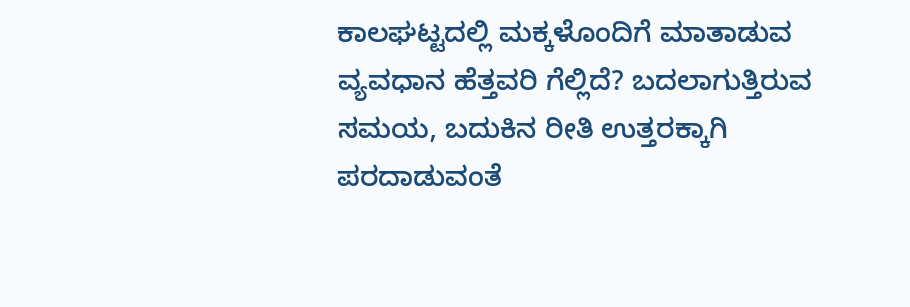ಕಾಲಘಟ್ಟದಲ್ಲಿ ಮಕ್ಕಳೊಂದಿಗೆ ಮಾತಾಡುವ ವ್ಯವಧಾನ ಹೆತ್ತವರಿ ಗೆಲ್ಲಿದೆ? ಬದಲಾಗುತ್ತಿರುವ ಸಮಯ, ಬದುಕಿನ ರೀತಿ ಉತ್ತರಕ್ಕಾಗಿ ಪರದಾಡುವಂತೆ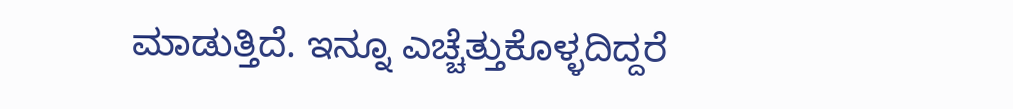ಮಾಡುತ್ತಿದೆ. ಇನ್ನೂ ಎಚ್ಚೆತ್ತುಕೊಳ್ಳದಿದ್ದರೆ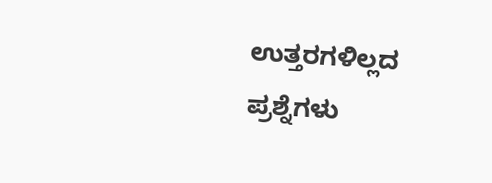ಉತ್ತರಗಳಿಲ್ಲದ ಪ್ರಶ್ನೆಗಳು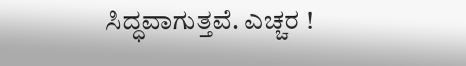ಸಿದ್ಧವಾಗುತ್ತವೆ. ಎಚ್ಚರ !